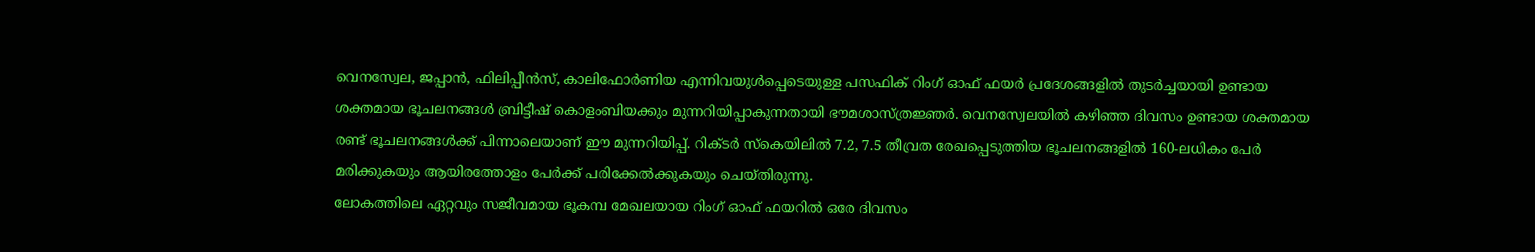വെനസ്വേല, ജപ്പാൻ, ഫിലിപ്പീൻസ്, കാലിഫോർണിയ എന്നിവയുൾപ്പെടെയുള്ള പസഫിക് റിംഗ് ഓഫ് ഫയർ പ്രദേശങ്ങളിൽ തുടർച്ചയായി ഉണ്ടായ ശക്തമായ ഭൂചലനങ്ങൾ ബ്രിട്ടീഷ് കൊളംബിയക്കും മുന്നറിയിപ്പാകുന്നതായി ഭൗമശാസ്ത്രജ്ഞർ. വെനസ്വേലയിൽ കഴിഞ്ഞ ദിവസം ഉണ്ടായ ശക്തമായ രണ്ട് ഭൂചലനങ്ങൾക്ക് പിന്നാലെയാണ് ഈ മുന്നറിയിപ്പ്. റിക്ടർ സ്കെയിലിൽ 7.2, 7.5 തീവ്രത രേഖപ്പെടുത്തിയ ഭൂചലനങ്ങളിൽ 160-ലധികം പേർ മരിക്കുകയും ആയിരത്തോളം പേർക്ക് പരിക്കേൽക്കുകയും ചെയ്തിരുന്നു.
ലോകത്തിലെ ഏറ്റവും സജീവമായ ഭൂകമ്പ മേഖലയായ റിംഗ് ഓഫ് ഫയറിൽ ഒരേ ദിവസം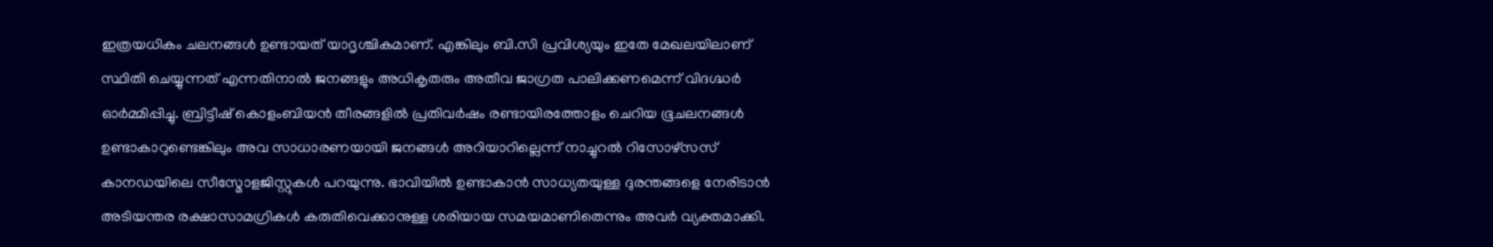ഇത്രയധികം ചലനങ്ങൾ ഉണ്ടായത് യാദൃശ്ചികമാണ്. എങ്കിലും ബി.സി പ്രവിശ്യയും ഇതേ മേഖലയിലാണ് സ്ഥിതി ചെയ്യുന്നത് എന്നതിനാൽ ജനങ്ങളും അധികൃതരും അതീവ ജാഗ്രത പാലിക്കണമെന്ന് വിദഗ്ദ്ധർ ഓർമ്മിപ്പിച്ചു. ബ്രിട്ടീഷ് കൊളംബിയൻ തീരങ്ങളിൽ പ്രതിവർഷം രണ്ടായിരത്തോളം ചെറിയ ഭൂചലനങ്ങൾ ഉണ്ടാകാറുണ്ടെങ്കിലും അവ സാധാരണയായി ജനങ്ങൾ അറിയാറില്ലെന്ന് നാച്ചുറൽ റിസോഴ്സസ് കാനഡയിലെ സീസ്മോളജിസ്റ്റുകൾ പറയുന്നു. ഭാവിയിൽ ഉണ്ടാകാൻ സാധ്യതയുള്ള ദുരന്തങ്ങളെ നേരിടാൻ അടിയന്തര രക്ഷാസാമഗ്രികൾ കരുതിവെക്കാനുള്ള ശരിയായ സമയമാണിതെന്നും അവർ വ്യക്തമാക്കി.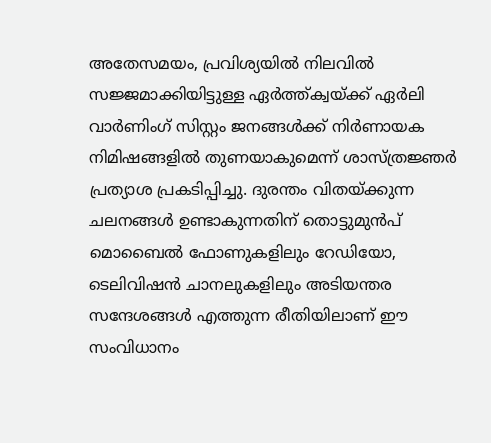അതേസമയം, പ്രവിശ്യയിൽ നിലവിൽ സജ്ജമാക്കിയിട്ടുള്ള ഏർത്ത്ക്വയ്ക്ക് ഏർലി വാർണിംഗ് സിസ്റ്റം ജനങ്ങൾക്ക് നിർണായക നിമിഷങ്ങളിൽ തുണയാകുമെന്ന് ശാസ്ത്രജ്ഞർ പ്രത്യാശ പ്രകടിപ്പിച്ചു. ദുരന്തം വിതയ്ക്കുന്ന ചലനങ്ങൾ ഉണ്ടാകുന്നതിന് തൊട്ടുമുൻപ് മൊബൈൽ ഫോണുകളിലും റേഡിയോ, ടെലിവിഷൻ ചാനലുകളിലും അടിയന്തര സന്ദേശങ്ങൾ എത്തുന്ന രീതിയിലാണ് ഈ സംവിധാനം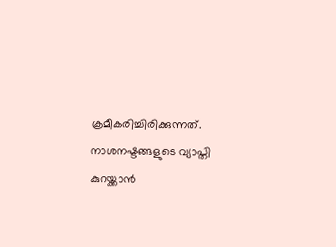ക്രമീകരിച്ചിരിക്കുന്നത്. നാശനഷ്ടങ്ങളുടെ വ്യാപ്തി കുറയ്ക്കാൻ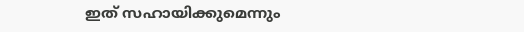ഇത് സഹായിക്കുമെന്നും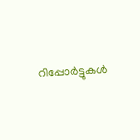റിപ്പോർട്ടുകൾ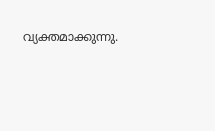വ്യക്തമാക്കുന്നു.